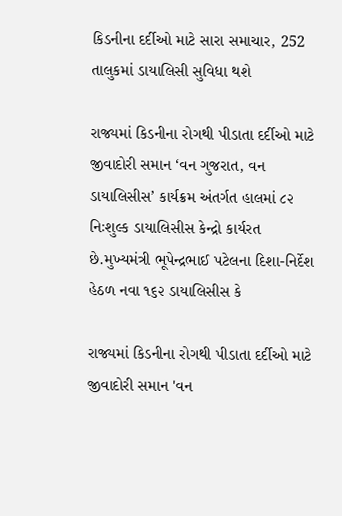કિડનીના દર્દીઓ માટે સારા સમાચાર, 252 તાલુકમાં ડાયાલિસી સુવિધા થશે

રાજ્યમાં કિડનીના રોગથી પીડાતા દર્દીઓ માટે જીવાદોરી સમાન ‘વન ગુજરાત, વન ડાયાલિસીસ’ કાર્યક્રમ અંતર્ગત હાલમાં ૮૨ નિઃશુલ્ક ડાયાલિસીસ કેન્દ્રો કાર્યરત છે.મુખ્યમંત્રી ભૂપેન્દ્રભાઈ પટેલના દિશા-નિર્દેશ હેઠળ નવા ૧૬૨ ડાયાલિસીસ કે

રાજ્યમાં કિડનીના રોગથી પીડાતા દર્દીઓ માટે જીવાદોરી સમાન 'વન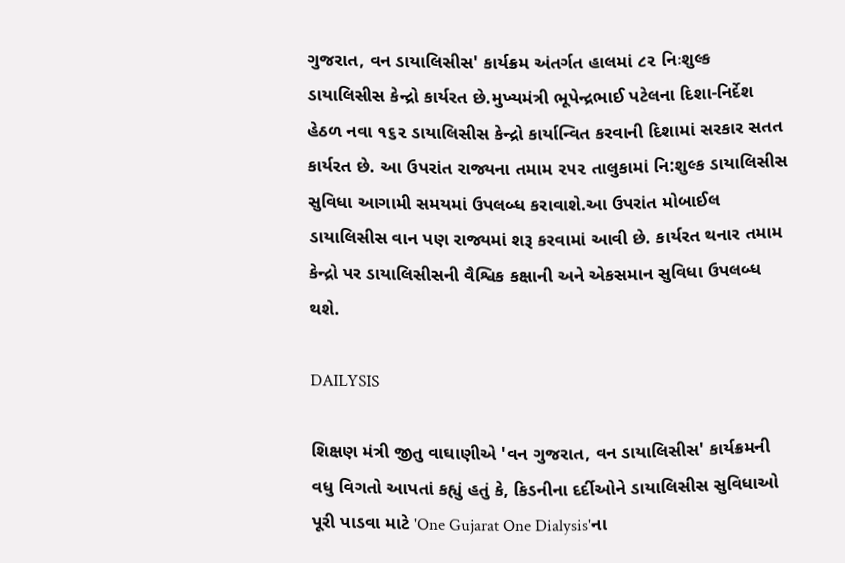ગુજરાત, વન ડાયાલિસીસ' કાર્યક્રમ અંતર્ગત હાલમાં ૮૨ નિઃશુલ્ક ડાયાલિસીસ કેન્દ્રો કાર્યરત છે.મુખ્યમંત્રી ભૂપેન્દ્રભાઈ પટેલના દિશા-નિર્દેશ હેઠળ નવા ૧૬૨ ડાયાલિસીસ કેન્દ્રો કાર્યાન્વિત કરવાની દિશામાં સરકાર સતત કાર્યરત છે. આ ઉપરાંત રાજ્યના તમામ ૨૫૨ તાલુકામાં નિ:શુલ્ક ડાયાલિસીસ સુવિધા આગામી સમયમાં ઉપલબ્ધ કરાવાશે.આ ઉપરાંત મોબાઈલ ડાયાલિસીસ વાન પણ રાજ્યમાં શરૂ કરવામાં આવી છે. કાર્યરત થનાર તમામ કેન્દ્રો પર ડાયાલિસીસની વૈશ્વિક કક્ષાની અને એકસમાન સુવિધા ઉપલબ્ધ થશે.

DAILYSIS

શિક્ષણ મંત્રી જીતુ વાઘાણીએ 'વન ગુજરાત, વન ડાયાલિસીસ' કાર્યક્રમની વધુ વિગતો આપતાં કહ્યું હતું કે, કિડનીના દર્દીઓને ડાયાલિસીસ સુવિધાઓ પૂરી પાડવા માટે 'One Gujarat One Dialysis'ના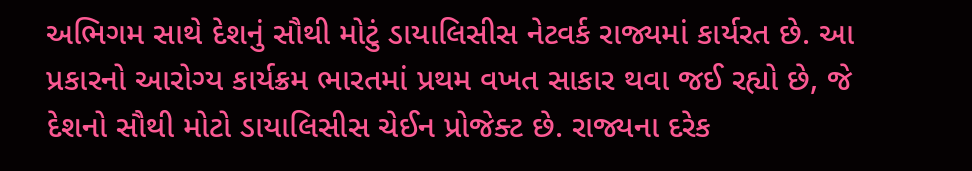અભિગમ સાથે દેશનું સૌથી મોટું ડાયાલિસીસ નેટવર્ક રાજ્યમાં કાર્યરત છે. આ પ્રકારનો આરોગ્ય કાર્યક્રમ ભારતમાં પ્રથમ વખત સાકાર થવા જઈ રહ્યો છે, જે દેશનો સૌથી મોટો ડાયાલિસીસ ચેઈન પ્રોજેક્ટ છે. રાજ્યના દરેક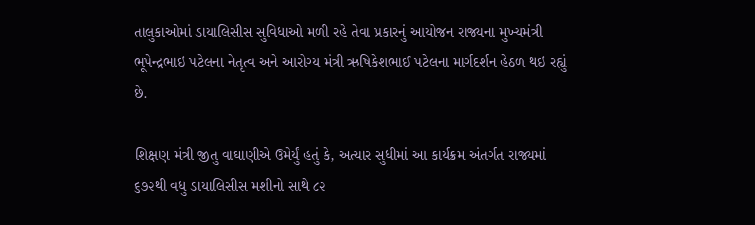તાલુકાઓમાં ડાયાલિસીસ સુવિધાઓ મળી રહે તેવા પ્રકારનું આયોજન રાજ્યના મુખ્યમંત્રી ભૂપેન્દ્રભાઇ પટેલના નેતૃત્વ અને આરોગ્ય મંત્રી ઋષિકેશભાઈ પટેલના માર્ગદર્શન હેઠળ થઇ રહ્યું છે.

શિક્ષણ મંત્રી જીતુ વાઘાણીએ ઉમેર્યું હતું કે, અત્યાર સુધીમાં આ કાર્યક્રમ અંતર્ગત રાજ્યમાં ૬૭૨થી વધુ ડાયાલિસીસ મશીનો સાથે ૮૨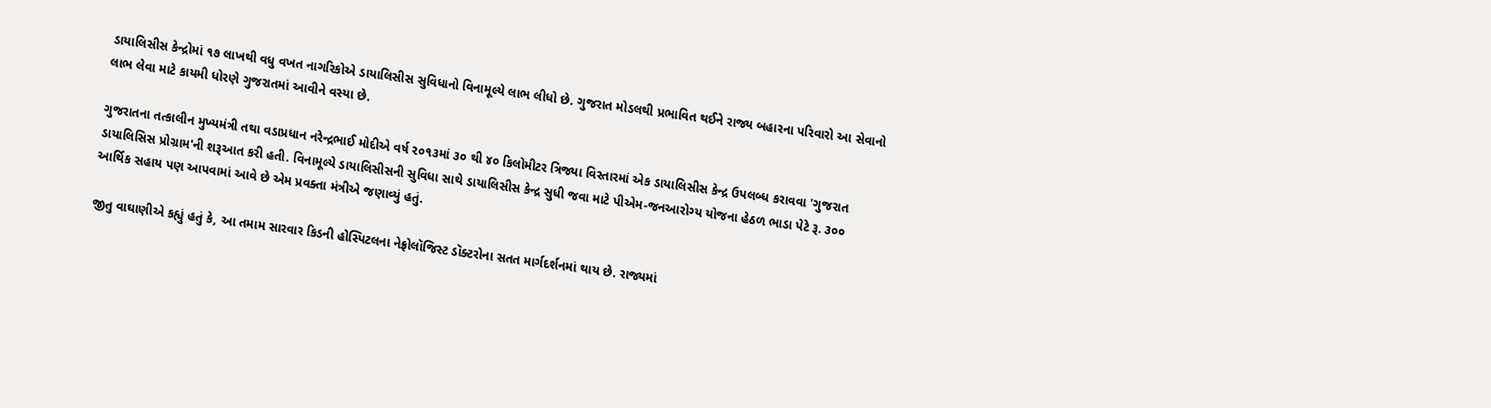ડાયાલિસીસ કેન્દ્રોમાં ૧૭ લાખથી વધુ વખત નાગરિકોએ ડાયાલિસીસ સુવિધાનો વિનામૂલ્યે લાભ લીધો છે. ગુજરાત મોડલથી પ્રભાવિત થઈને રાજ્ય બહારના પરિવારો આ સેવાનો લાભ લેવા માટે કાયમી ધોરણે ગુજરાતમાં આવીને વસ્યા છે.

ગુજરાતના તત્કાલીન મુખ્યમંત્રી તથા વડાપ્રધાન નરેન્દ્રભાઈ મોદીએ વર્ષ ૨૦૧૩માં ૩૦ થી ૪૦ કિલોમીટર ત્રિજ્યા વિસ્તારમાં એક ડાયાલિસીસ કેન્દ્ર ઉપલબ્ધ કરાવવા 'ગુજરાત ડાયાલિસિસ પ્રોગ્રામ'ની શરૂઆત કરી હતી. વિનામૂલ્યે ડાયાલિસીસની સુવિધા સાથે ડાયાલિસીસ કેન્દ્ર સુધી જવા માટે પીએમ-જનઆરોગ્ય યોજના હેઠળ ભાડા પેટે રૂ. ૩૦૦ આર્થિક સહાય પણ આપવામાં આવે છે એમ પ્રવક્તા મંત્રીએ જણાવ્યું હતું.

જીતુ વાઘાણીએ કહ્યું હતું કે, આ તમામ સારવાર કિડની હોસ્પિટલના નેફ્રોલૉજિસ્ટ ડૉક્ટરોના સતત માર્ગદર્શનમાં થાય છે. રાજ્યમાં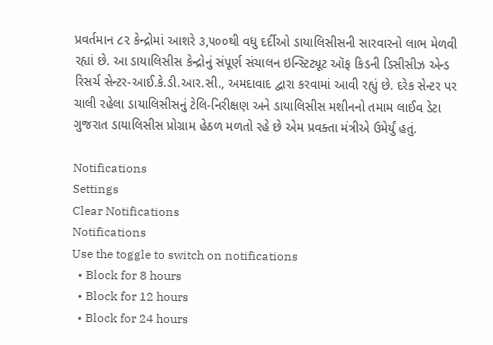પ્રવર્તમાન ૮૨ કેન્દ્રોમાં આશરે ૩,૫૦૦થી વધુ દર્દીઓ ડાયાલિસીસની સારવારનો લાભ મેળવી રહ્યાં છે. આ ડાયાલિસીસ કેન્દ્રોનું સંપૂર્ણ સંચાલન ઇન્સ્ટિટ્યૂટ ઑફ કિડની ડિસીસીઝ એન્ડ રિસર્ચ સેન્ટર-આઈ.કે.ડી.આર.સી., અમદાવાદ દ્વારા કરવામાં આવી રહ્યું છે. દરેક સેન્ટર પર ચાલી રહેલા ડાયાલિસીસનું ટેલિ-નિરીક્ષણ અને ડાયાલિસીસ મશીનનો તમામ લાઈવ ડેટા ગુજરાત ડાયાલિસીસ પ્રોગ્રામ હેઠળ મળતો રહે છે એમ પ્રવક્તા મંત્રીએ ઉમેર્યું હતું.

Notifications
Settings
Clear Notifications
Notifications
Use the toggle to switch on notifications
  • Block for 8 hours
  • Block for 12 hours
  • Block for 24 hours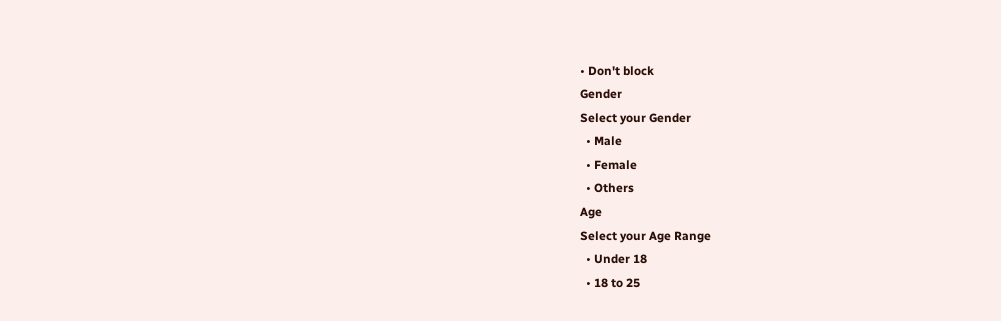• Don't block
Gender
Select your Gender
  • Male
  • Female
  • Others
Age
Select your Age Range
  • Under 18
  • 18 to 25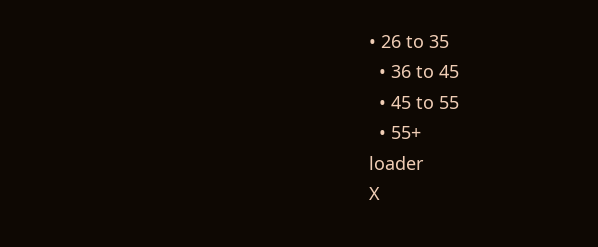• 26 to 35
  • 36 to 45
  • 45 to 55
  • 55+
loader
X